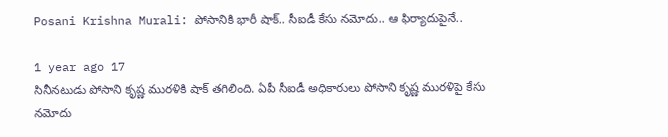Posani Krishna Murali: పోసానికి భారీ షాక్.. సీఐడీ కేసు నమోదు.. ఆ ఫిర్యాదుపైనే..

1 year ago 17
సినీనటుడు పోసాని కృష్ణ మురళికి షాక్ తగిలింది. ఏపీ సీఐడీ అధికారులు పోసాని కృష్ణ మురళిపై కేసు నమోదు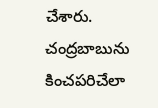చేశారు. చంద్రబాబును కించపరిచేలా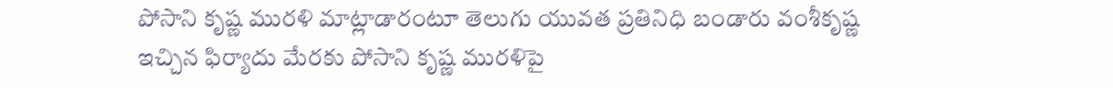పోసాని కృష్ణ మురళి మాట్లాడారంటూ తెలుగు యువత ప్రతినిధి బండారు వంశీకృష్ణ ఇచ్చిన ఫిర్యాదు మేరకు పోసాని కృష్ణ మురళిపై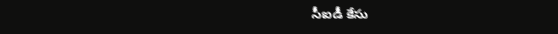సీఐడీ కేసు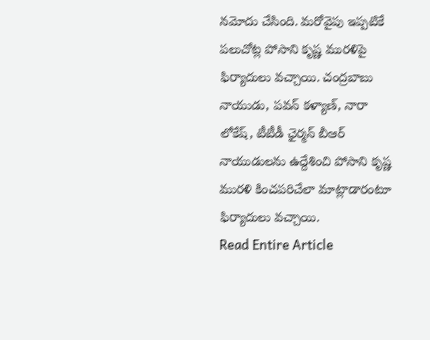నమోదు చేసింది. మరోవైపు ఇప్పటికే పలుచోట్ల పోసాని కృష్ణ మురళిపై ఫిర్యాదులు వచ్చాయి. చంద్రబాబు నాయుడు, పవన్ కళ్యాణ్, నారా లోకేష్, టీటీడీ ఛైర్మన్ బీఆర్ నాయుడులను ఉద్దేశించి పోసాని కృష్ణ మురళి కించపరిచేలా మాట్లాడారంటూ ఫిర్యాదులు వచ్చాయి.
Read Entire Article